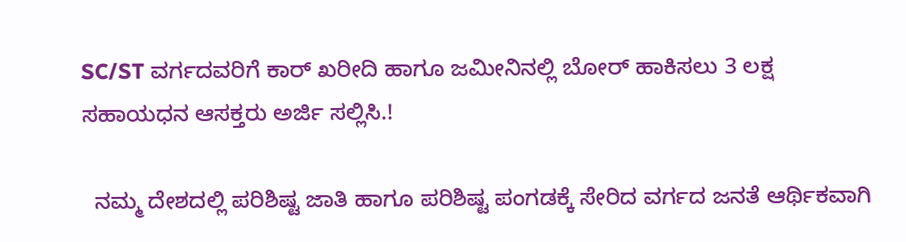SC/ST ವರ್ಗದವರಿಗೆ ಕಾರ್ ಖರೀದಿ ಹಾಗೂ ಜಮೀನಿನಲ್ಲಿ ಬೋರ್ ಹಾಕಿಸಲು 3 ಲಕ್ಷ ಸಹಾಯಧನ ಆಸಕ್ತರು ಅರ್ಜಿ ಸಲ್ಲಿಸಿ.!

  ನಮ್ಮ ದೇಶದಲ್ಲಿ ಪರಿಶಿಷ್ಟ ಜಾತಿ ಹಾಗೂ ಪರಿಶಿಷ್ಟ ಪಂಗಡಕ್ಕೆ ಸೇರಿದ ವರ್ಗದ ಜನತೆ ಆರ್ಥಿಕವಾಗಿ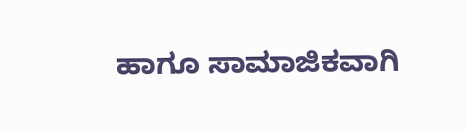ಹಾಗೂ ಸಾಮಾಜಿಕವಾಗಿ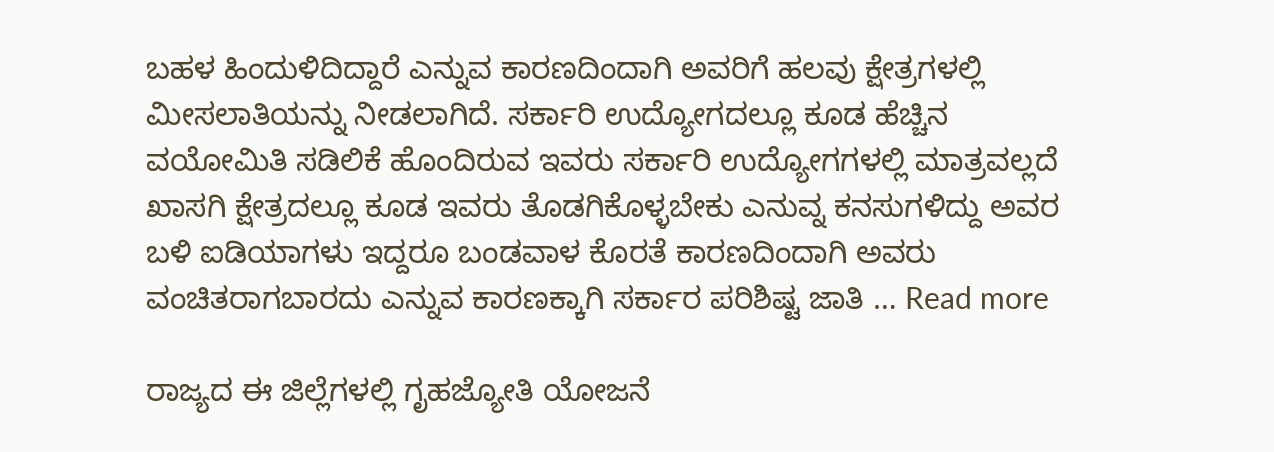ಬಹಳ ಹಿಂದುಳಿದಿದ್ದಾರೆ ಎನ್ನುವ ಕಾರಣದಿಂದಾಗಿ ಅವರಿಗೆ ಹಲವು ಕ್ಷೇತ್ರಗಳಲ್ಲಿ ಮೀಸಲಾತಿಯನ್ನು ನೀಡಲಾಗಿದೆ. ಸರ್ಕಾರಿ ಉದ್ಯೋಗದಲ್ಲೂ ಕೂಡ ಹೆಚ್ಚಿನ ವಯೋಮಿತಿ ಸಡಿಲಿಕೆ ಹೊಂದಿರುವ ಇವರು ಸರ್ಕಾರಿ ಉದ್ಯೋಗಗಳಲ್ಲಿ ಮಾತ್ರವಲ್ಲದೆ ಖಾಸಗಿ ಕ್ಷೇತ್ರದಲ್ಲೂ ಕೂಡ ಇವರು ತೊಡಗಿಕೊಳ್ಳಬೇಕು ಎನುವ್ನ ಕನಸುಗಳಿದ್ದು ಅವರ ಬಳಿ ಐಡಿಯಾಗಳು ಇದ್ದರೂ ಬಂಡವಾಳ ಕೊರತೆ ಕಾರಣದಿಂದಾಗಿ ಅವರು ವಂಚಿತರಾಗಬಾರದು ಎನ್ನುವ ಕಾರಣಕ್ಕಾಗಿ ಸರ್ಕಾರ ಪರಿಶಿಷ್ಟ ಜಾತಿ … Read more

ರಾಜ್ಯದ ಈ ಜಿಲ್ಲೆಗಳಲ್ಲಿ ಗೃಹಜ್ಯೋತಿ ಯೋಜನೆ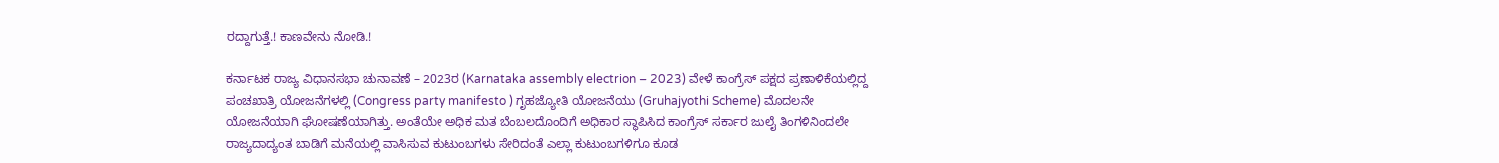ರದ್ದಾಗುತ್ತೆ.! ಕಾಣವೇನು ನೋಡಿ.!

ಕರ್ನಾಟಕ ರಾಜ್ಯ ವಿಧಾನಸಭಾ ಚುನಾವಣೆ – 2023ರ (Karnataka assembly electrion – 2023) ವೇಳೆ ಕಾಂಗ್ರೆಸ್ ಪಕ್ಷದ ಪ್ರಣಾಳಿಕೆಯಲ್ಲಿದ್ದ ಪಂಚಖಾತ್ರಿ ಯೋಜನೆಗಳಲ್ಲಿ (Congress party manifesto ) ಗೃಹಜ್ಯೋತಿ ಯೋಜನೆಯು (Gruhajyothi Scheme) ಮೊದಲನೇ ಯೋಜನೆಯಾಗಿ ಘೋಷಣೆಯಾಗಿತ್ತು. ಅಂತೆಯೇ ಅಧಿಕ ಮತ ಬೆಂಬಲದೊಂದಿಗೆ ಅಧಿಕಾರ ಸ್ಥಾಪಿಸಿದ ಕಾಂಗ್ರೆಸ್ ಸರ್ಕಾರ ಜುಲೈ ತಿಂಗಳಿನಿಂದಲೇ ರಾಜ್ಯದಾದ್ಯಂತ ಬಾಡಿಗೆ ಮನೆಯಲ್ಲಿ ವಾಸಿಸುವ ಕುಟುಂಬಗಳು ಸೇರಿದಂತೆ ಎಲ್ಲಾ ಕುಟುಂಬಗಳಿಗೂ ಕೂಡ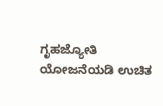ಗೃಹಜ್ಯೋತಿ ಯೋಜನೆಯಡಿ ಉಚಿತ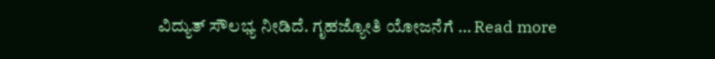ವಿದ್ಯುತ್ ಸೌಲಭ್ಯ ನೀಡಿದೆ. ಗೃಹಜ್ಯೋತಿ ಯೋಜನೆಗೆ … Read more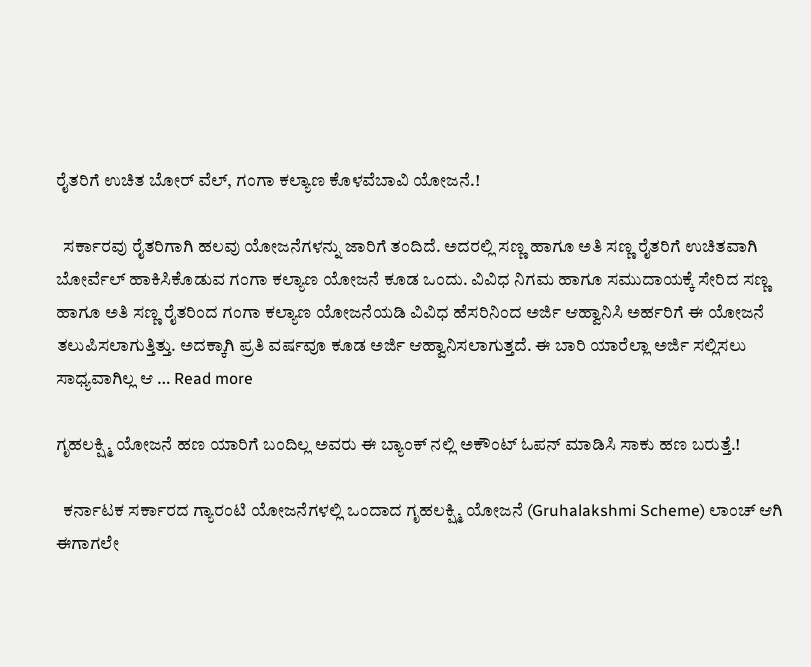ರೈತರಿಗೆ ಉಚಿತ ಬೋರ್ ವೆಲ್, ಗಂಗಾ ಕಲ್ಯಾಣ ಕೊಳವೆಬಾವಿ ಯೋಜನೆ.!

  ಸರ್ಕಾರವು ರೈತರಿಗಾಗಿ ಹಲವು ಯೋಜನೆಗಳನ್ನು ಜಾರಿಗೆ ತಂದಿದೆ. ಅದರಲ್ಲಿ ಸಣ್ಣ ಹಾಗೂ ಅತಿ ಸಣ್ಣ ರೈತರಿಗೆ ಉಚಿತವಾಗಿ ಬೋರ್ವೆಲ್ ಹಾಕಿಸಿಕೊಡುವ ಗಂಗಾ ಕಲ್ಯಾಣ ಯೋಜನೆ ಕೂಡ ಒಂದು. ವಿವಿಧ ನಿಗಮ ಹಾಗೂ ಸಮುದಾಯಕ್ಕೆ ಸೇರಿದ ಸಣ್ಣ ಹಾಗೂ ಅತಿ ಸಣ್ಣ ರೈತರಿಂದ ಗಂಗಾ ಕಲ್ಯಾಣ ಯೋಜನೆಯಡಿ ವಿವಿಧ ಹೆಸರಿನಿಂದ ಅರ್ಜಿ ಆಹ್ವಾನಿಸಿ ಅರ್ಹರಿಗೆ ಈ ಯೋಜನೆ ತಲುಪಿಸಲಾಗುತ್ತಿತ್ತು. ಅದಕ್ಕಾಗಿ ಪ್ರತಿ ವರ್ಷವೂ ಕೂಡ ಅರ್ಜಿ ಆಹ್ವಾನಿಸಲಾಗುತ್ತದೆ. ಈ ಬಾರಿ ಯಾರೆಲ್ಲಾ ಅರ್ಜಿ ಸಲ್ಲಿಸಲು ಸಾಧ್ಯವಾಗಿಲ್ಲ ಆ … Read more

ಗೃಹಲಕ್ಷ್ಮಿ ಯೋಜನೆ ಹಣ ಯಾರಿಗೆ ಬಂದಿಲ್ಲ ಅವರು ಈ ಬ್ಯಾಂಕ್ ನಲ್ಲಿ ಅಕೌಂಟ್ ಓಪನ್ ಮಾಡಿಸಿ ಸಾಕು ಹಣ ಬರುತ್ತೆ.!

  ಕರ್ನಾಟಕ ಸರ್ಕಾರದ ಗ್ಯಾರಂಟಿ ಯೋಜನೆಗಳಲ್ಲಿ ಒಂದಾದ ಗೃಹಲಕ್ಷ್ಮಿ ಯೋಜನೆ (Gruhalakshmi Scheme) ಲಾಂಚ್ ಆಗಿ ಈಗಾಗಲೇ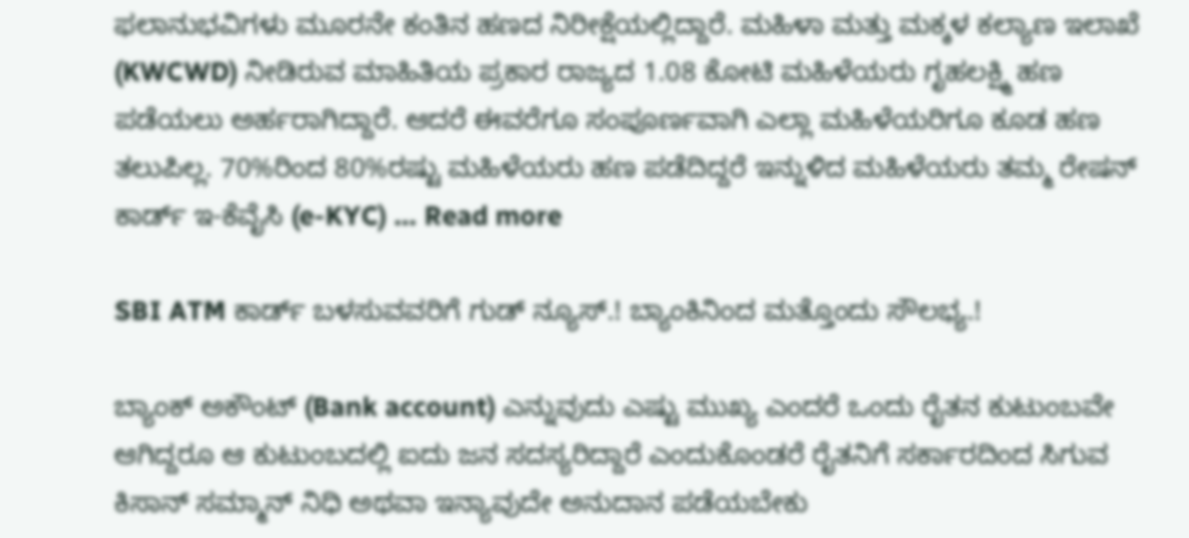ಫಲಾನುಭವಿಗಳು ಮೂರನೇ ಕಂತಿನ ಹಣದ ನಿರೀಕ್ಷೆಯಲ್ಲಿದ್ದಾರೆ. ಮಹಿಳಾ ಮತ್ತು ಮಕ್ಕಳ ಕಲ್ಯಾಣ ಇಲಾಖೆ (KWCWD) ನೀಡಿರುವ ಮಾಹಿತಿಯ ಪ್ರಕಾರ ರಾಜ್ಯದ 1.08 ಕೋಟಿ ಮಹಿಳೆಯರು ಗೃಹಲಕ್ಷ್ಮಿ ಹಣ ಪಡೆಯಲು ಅರ್ಹರಾಗಿದ್ದಾರೆ. ಆದರೆ ಈವರೆಗೂ ಸಂಪೂರ್ಣವಾಗಿ ಎಲ್ಲಾ ಮಹಿಳೆಯರಿಗೂ ಕೂಡ ಹಣ ತಲುಪಿಲ್ಲ. 70%ರಿಂದ 80%ರಷ್ಟು ಮಹಿಳೆಯರು ಹಣ ಪಡೆದಿದ್ದರೆ ಇನ್ನುಳಿದ ಮಹಿಳೆಯರು ತಮ್ಮ ರೇಷನ್ ಕಾರ್ಡ್ ಇ-ಕೆವೈಸಿ (e-KYC) … Read more

SBI ATM ಕಾರ್ಡ್ ಬಳಸುವವರಿಗೆ ಗುಡ್ ನ್ಯೂಸ್.! ಬ್ಯಾಂಕಿನಿಂದ ಮತ್ತೊಂದು ಸೌಲಭ್ಯ.!

ಬ್ಯಾಂಕ್ ಅಕೌಂಟ್ (Bank account) ಎನ್ನುವುದು ಎಷ್ಟು ಮುಖ್ಯ ಎಂದರೆ ಒಂದು ರೈತನ ಕುಟುಂಬವೇ ಆಗಿದ್ದರೂ ಆ ಕುಟುಂಬದಲ್ಲಿ ಐದು ಜನ ಸದಸ್ಯರಿದ್ದಾರೆ ಎಂದುಕೊಂಡರೆ ರೈತನಿಗೆ ಸರ್ಕಾರದಿಂದ ಸಿಗುವ ಕಿಸಾನ್ ಸಮ್ಮಾನ್ ನಿಧಿ ಅಥವಾ ಇನ್ಯಾವುದೇ ಅನುದಾನ ಪಡೆಯಬೇಕು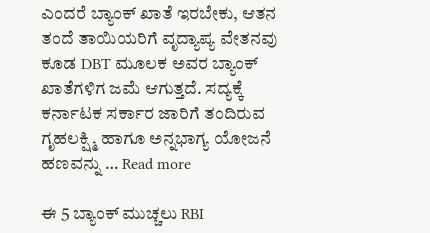ಎಂದರೆ ಬ್ಯಾಂಕ್ ಖಾತೆ ಇರಬೇಕು, ಆತನ ತಂದೆ ತಾಯಿಯರಿಗೆ ವೃದ್ಯಾಪ್ಯ ವೇತನವು ಕೂಡ DBT ಮೂಲಕ ಅವರ ಬ್ಯಾಂಕ್ ಖಾತೆಗಳಿಗ ಜಮೆ ಆಗುತ್ತದೆ. ಸದ್ಯಕ್ಕೆ ಕರ್ನಾಟಕ ಸರ್ಕಾರ ಜಾರಿಗೆ ತಂದಿರುವ ಗೃಹಲಕ್ಷ್ಮಿ ಹಾಗೂ ಅನ್ನಭಾಗ್ಯ ಯೋಜನೆ ಹಣವನ್ನು … Read more

ಈ 5 ಬ್ಯಾಂಕ್ ಮುಚ್ಚಲು RBI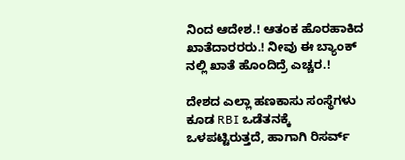ನಿಂದ ಆದೇಶ.! ಆತಂಕ ಹೊರಹಾಕಿದ ಖಾತೆದಾರರರು.! ನೀವು ಈ ಬ್ಯಾಂಕ್ ನಲ್ಲಿ ಖಾತೆ ಹೊಂದಿದ್ರೆ ಎಚ್ಚರ.!

ದೇಶದ ಎಲ್ಲಾ ಹಣಕಾಸು ಸಂಸ್ಥೆಗಳು ಕೂಡ RBI ಒಡೆತನಕ್ಕೆ ಒಳಪಟ್ಟಿರುತ್ತದೆ, ಹಾಗಾಗಿ ರಿಸರ್ವ್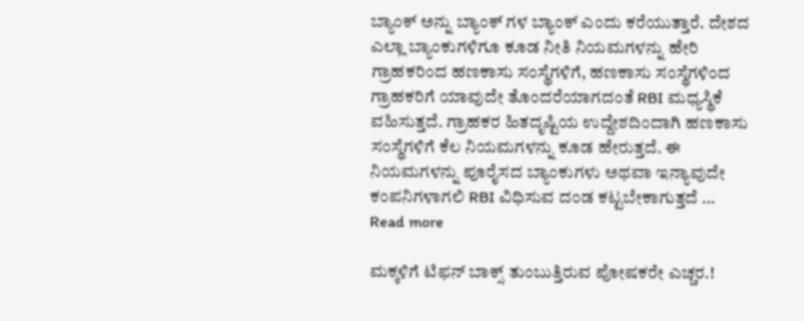ಬ್ಯಾಂಕ್ ಅನ್ನು ಬ್ಯಾಂಕ್ ಗಳ ಬ್ಯಾಂಕ್ ಎಂದು ಕರೆಯುತ್ತಾರೆ. ದೇಶದ ಎಲ್ಲಾ ಬ್ಯಾಂಕುಗಳಿಗೂ ಕೂಡ ನೀತಿ ನಿಯಮಗಳನ್ನು ಹೇರಿ ಗ್ರಾಹಕರಿಂದ ಹಣಕಾಸು ಸಂಸ್ಥೆಗಳಿಗೆ, ಹಣಕಾಸು ಸಂಸ್ಥೆಗಳಿಂದ ಗ್ರಾಹಕರಿಗೆ ಯಾವುದೇ ತೊಂದರೆಯಾಗದಂತೆ RBI ಮಧ್ಯಸ್ಥಿಕೆ ವಹಿಸುತ್ತದೆ. ಗ್ರಾಹಕರ ಹಿತದೃಷ್ಟಿಯ ಉದ್ದೇಶದಿಂದಾಗಿ ಹಣಕಾಸು ಸಂಸ್ಥೆಗಳಿಗೆ ಕೆಲ ನಿಯಮಗಳನ್ನು ಕೂಡ ಹೇರುತ್ತದೆ. ಈ ನಿಯಮಗಳನ್ನು ಪೂರೈಸದ ಬ್ಯಾಂಕುಗಳು ಅಥವಾ ಇನ್ಯಾವುದೇ ಕಂಪನಿಗಳಾಗಲಿ RBI ವಿಧಿಸುವ ದಂಡ ಕಟ್ಟಬೇಕಾಗುತ್ತದೆ … Read more

ಮಕ್ಕಳಿಗೆ ಟಿಫನ್ ಬಾಕ್ಸ್ ತುಂಬುತ್ತಿರುವ ಪೋಷಕರೇ ಎಚ್ಚರ.!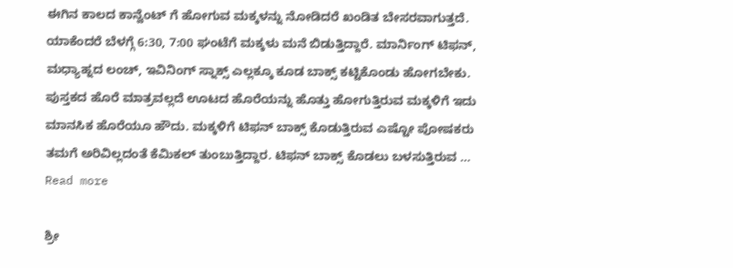ಈಗಿನ ಕಾಲದ ಕಾನ್ವೆಂಟ್ ಗೆ ಹೋಗುವ ಮಕ್ಕಳನ್ನು ನೋಡಿದರೆ ಖಂಡಿತ ಬೇಸರವಾಗುತ್ತದೆ. ಯಾಕೆಂದರೆ ಬೆಳಗ್ಗೆ 6:30, 7:00 ಘಂಟೆಗೆ ಮಕ್ಕಳು ಮನೆ ಬಿಡುತ್ತಿದ್ದಾರೆ. ಮಾರ್ನಿಂಗ್ ಟಿಫನ್, ಮಧ್ಯಾಹ್ನದ ಲಂಚ್, ಇವಿನಿಂಗ್ ಸ್ನಾಕ್ಸ್ ಎಲ್ಲಕ್ಕೂ ಕೂಡ ಬಾಕ್ಸ್ ಕಟ್ಟಿಕೊಂಡು ಹೋಗಬೇಕು. ಪುಸ್ತಕದ ಹೊರೆ ಮಾತ್ರವಲ್ಲದೆ ಊಟದ ಹೊರೆಯನ್ನು ಹೊತ್ತು ಹೋಗುತ್ತಿರುವ ಮಕ್ಕಳಿಗೆ ಇದು ಮಾನಸಿಕ ಹೊರೆಯೂ ಹೌದು. ಮಕ್ಕಳಿಗೆ ಟಿಫನ್ ಬಾಕ್ಸ್ ಕೊಡುತ್ತಿರುವ ಎಷ್ಟೋ ಪೋಷಕರು ತಮಗೆ ಅರಿವಿಲ್ಲದಂತೆ ಕೆಮಿಕಲ್ ತುಂಬುತ್ತಿದ್ದಾರ. ಟಿಫನ್ ಬಾಕ್ಸ್ ಕೊಡಲು ಬಳಸುತ್ತಿರುವ … Read more

ಶ್ರೀ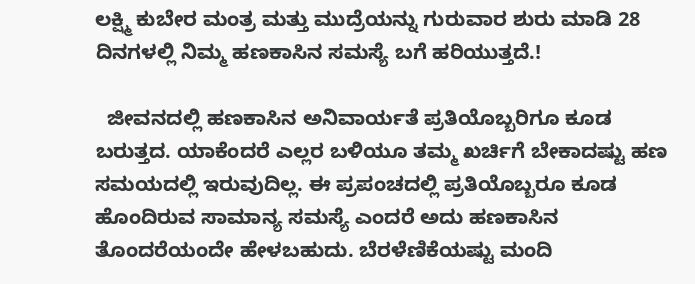ಲಕ್ಷ್ಮಿ ಕುಬೇರ ಮಂತ್ರ ಮತ್ತು ಮುದ್ರೆಯನ್ನು ಗುರುವಾರ ಶುರು ಮಾಡಿ 28 ದಿನಗಳಲ್ಲಿ ನಿಮ್ಮ ಹಣಕಾಸಿನ ಸಮಸ್ಯೆ ಬಗೆ ಹರಿಯುತ್ತದೆ.!

  ಜೀವನದಲ್ಲಿ ಹಣಕಾಸಿನ ಅನಿವಾರ್ಯತೆ ಪ್ರತಿಯೊಬ್ಬರಿಗೂ ಕೂಡ ಬರುತ್ತದ. ಯಾಕೆಂದರೆ ಎಲ್ಲರ ಬಳಿಯೂ ತಮ್ಮ ಖರ್ಚಿಗೆ ಬೇಕಾದಷ್ಟು ಹಣ ಸಮಯದಲ್ಲಿ ಇರುವುದಿಲ್ಲ. ಈ ಪ್ರಪಂಚದಲ್ಲಿ ಪ್ರತಿಯೊಬ್ಬರೂ ಕೂಡ ಹೊಂದಿರುವ ಸಾಮಾನ್ಯ ಸಮಸ್ಯೆ ಎಂದರೆ ಅದು ಹಣಕಾಸಿನ ತೊಂದರೆಯಂದೇ ಹೇಳಬಹುದು. ಬೆರಳೆಣಿಕೆಯಷ್ಟು ಮಂದಿ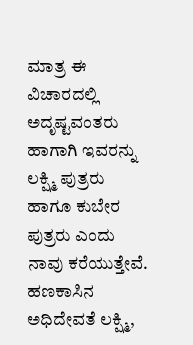ಮಾತ್ರ ಈ ವಿಚಾರದಲ್ಲಿ ಅದೃಷ್ಟವಂತರು ಹಾಗಾಗಿ ಇವರನ್ನು ಲಕ್ಷ್ಮಿ ಪುತ್ರರು ಹಾಗೂ ಕುಬೇರ ಪುತ್ರರು ಎಂದು ನಾವು ಕರೆಯುತ್ತೇವೆ. ಹಣಕಾಸಿನ ಅಧಿದೇವತೆ ಲಕ್ಷ್ಮಿ,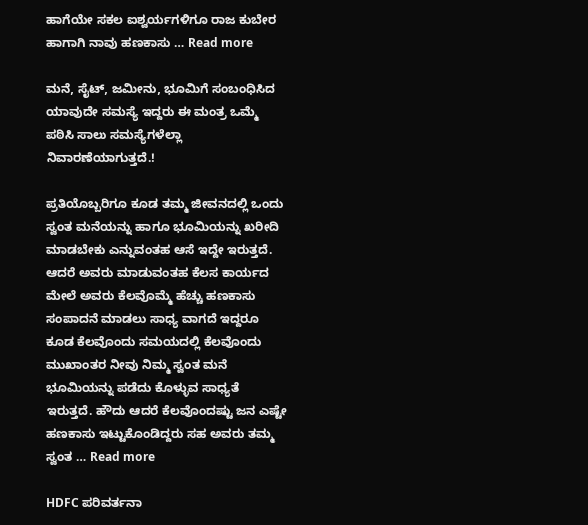ಹಾಗೆಯೇ ಸಕಲ ಐಶ್ವರ್ಯಗಳಿಗೂ ರಾಜ ಕುಬೇರ ಹಾಗಾಗಿ ನಾವು ಹಣಕಾಸು … Read more

ಮನೆ, ಸೈಟ್, ಜಮೀನು, ಭೂಮಿಗೆ ಸಂಬಂಧಿಸಿದ ಯಾವುದೇ ಸಮಸ್ಯೆ ಇದ್ದರು ಈ ಮಂತ್ರ ಒಮ್ಮೆ ಪಠಿಸಿ ಸಾಲು ಸಮಸ್ಯೆಗಳೆಲ್ಲಾ ನಿವಾರಣೆಯಾಗುತ್ತದೆ.!

ಪ್ರತಿಯೊಬ್ಬರಿಗೂ ಕೂಡ ತಮ್ಮ ಜೀವನದಲ್ಲಿ ಒಂದು ಸ್ವಂತ ಮನೆಯನ್ನು ಹಾಗೂ ಭೂಮಿಯನ್ನು ಖರೀದಿ ಮಾಡಬೇಕು ಎನ್ನುವಂತಹ ಆಸೆ ಇದ್ದೇ ಇರುತ್ತದೆ. ಆದರೆ ಅವರು ಮಾಡುವಂತಹ ಕೆಲಸ ಕಾರ್ಯದ ಮೇಲೆ ಅವರು ಕೆಲವೊಮ್ಮೆ ಹೆಚ್ಚು ಹಣಕಾಸು ಸಂಪಾದನೆ ಮಾಡಲು ಸಾಧ್ಯ ವಾಗದೆ ಇದ್ದರೂ ಕೂಡ ಕೆಲವೊಂದು ಸಮಯದಲ್ಲಿ ಕೆಲವೊಂದು ಮುಖಾಂತರ ನೀವು ನಿಮ್ಮ ಸ್ವಂತ ಮನೆ ಭೂಮಿಯನ್ನು ಪಡೆದು ಕೊಳ್ಳುವ ಸಾಧ್ಯತೆ ಇರುತ್ತದೆ. ಹೌದು ಆದರೆ ಕೆಲವೊಂದಷ್ಟು ಜನ ಎಷ್ಟೇ ಹಣಕಾಸು ಇಟ್ಟುಕೊಂಡಿದ್ದರು ಸಹ ಅವರು ತಮ್ಮ ಸ್ವಂತ … Read more

HDFC ಪರಿವರ್ತನಾ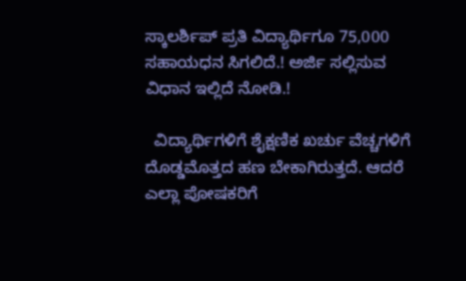ಸ್ಕಾಲರ್ಶಿಪ್ ಪ್ರತಿ ವಿದ್ಯಾರ್ಥಿಗೂ 75,000 ಸಹಾಯಧನ ಸಿಗಲಿದೆ.! ಅರ್ಜಿ ಸಲ್ಲಿಸುವ ವಿಧಾನ ಇಲ್ಲಿದೆ ನೋಡಿ.!

  ವಿದ್ಯಾರ್ಥಿಗಳಿಗೆ ಶೈಕ್ಷಣಿಕ ಖರ್ಚು ವೆಚ್ಚಗಳಿಗೆ ದೊಡ್ಡಮೊತ್ತದ ಹಣ ಬೇಕಾಗಿರುತ್ತದೆ. ಆದರೆ ಎಲ್ಲಾ ಪೋಷಕರಿಗೆ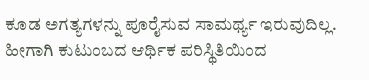ಕೂಡ ಅಗತ್ಯಗಳನ್ನು ಪೂರೈಸುವ ಸಾಮರ್ಥ್ಯ ಇರುವುದಿಲ್ಲ. ಹೀಗಾಗಿ ಕುಟುಂಬದ ಆರ್ಥಿಕ ಪರಿಸ್ಥಿತಿಯಿಂದ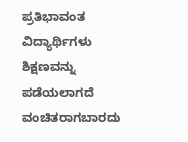ಪ್ರತಿಭಾವಂತ ವಿದ್ಯಾರ್ಥಿಗಳು ಶಿಕ್ಷಣವನ್ನು ಪಡೆಯಲಾಗದೆ ವಂಚಿತರಾಗಬಾರದು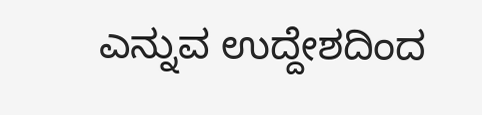ಎನ್ನುವ ಉದ್ದೇಶದಿಂದ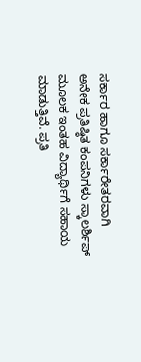ಸರ್ಕಾರ ಹಾಗೂ ಸರ್ಕಾರೇತರವಾಗಿ ಅನೇಕ ಪ್ರತಿಷ್ಠಿತ ಕಂಪನಿಗಳು ಸ್ಕಾಲರ್ಶಿಪ್ ಮೂಲಕ ಇಂತಹ ವಿದ್ಯಾರ್ಥಿಗೆ ಸಹಾಯ ಮಾಡುತ್ತಿವೆ. ಪ್ರತಿ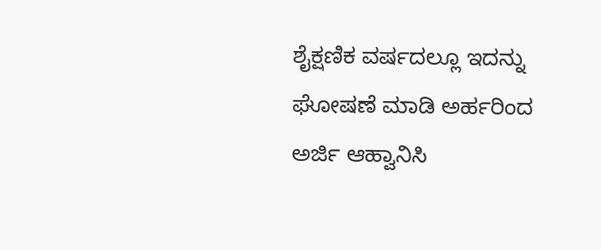ಶೈಕ್ಷಣಿಕ ವರ್ಷದಲ್ಲೂ ಇದನ್ನು ಘೋಷಣೆ ಮಾಡಿ ಅರ್ಹರಿಂದ ಅರ್ಜಿ ಆಹ್ವಾನಿಸಿ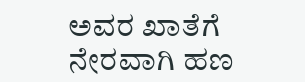ಅವರ ಖಾತೆಗೆ ನೇರವಾಗಿ ಹಣ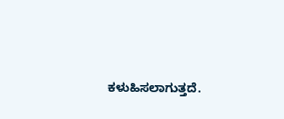ಕಳುಹಿಸಲಾಗುತ್ತದೆ.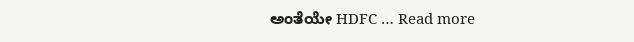ಅಂತೆಯೇ HDFC … Read more